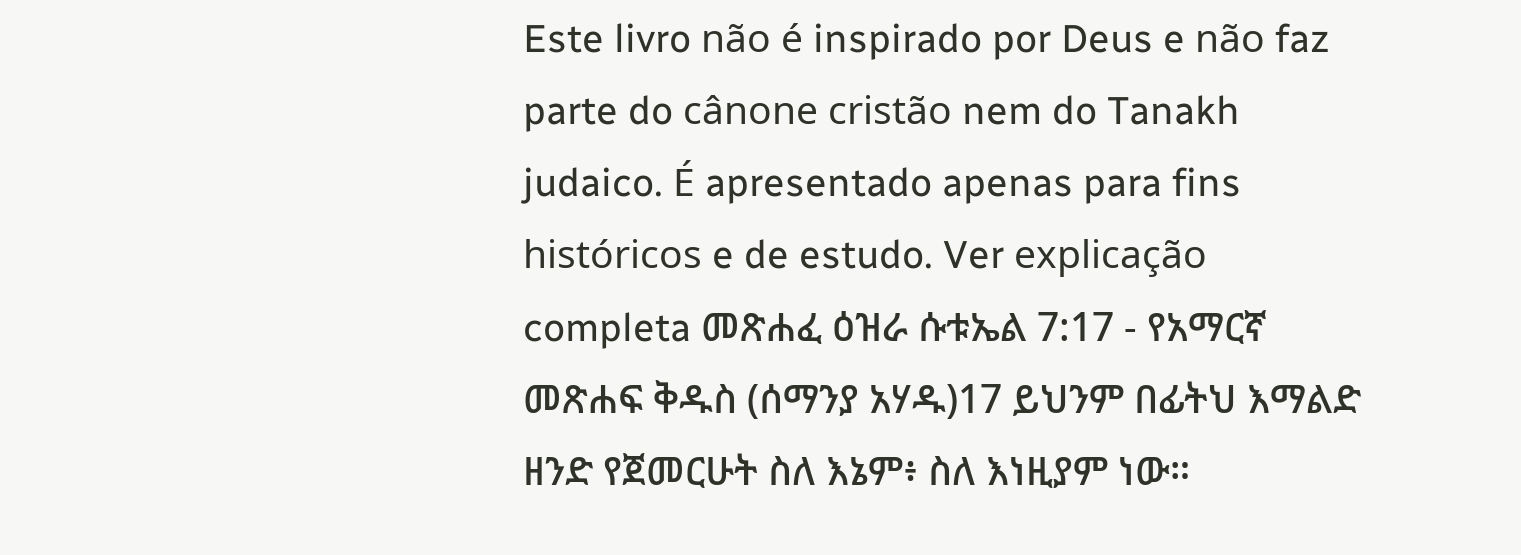Este livro não é inspirado por Deus e não faz parte do cânone cristão nem do Tanakh judaico. É apresentado apenas para fins históricos e de estudo. Ver explicação completa መጽሐፈ ዕዝራ ሱቱኤል 7:17 - የአማርኛ መጽሐፍ ቅዱስ (ሰማንያ አሃዱ)17 ይህንም በፊትህ እማልድ ዘንድ የጀመርሁት ስለ እኔም፥ ስለ እነዚያም ነው።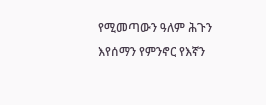የሚመጣውን ዓለም ሕጉን እየሰማን የምንኖር የእኛን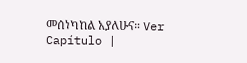መሰነካከል አያለሁና። Ver Capítulo |